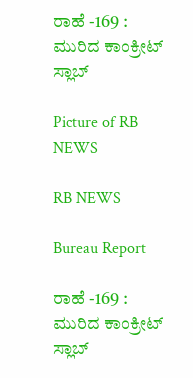ರಾಹೆ -169 : ಮುರಿದ ಕಾಂಕ್ರೀಟ್ ಸ್ಲಾಬ್

Picture of RB NEWS

RB NEWS

Bureau Report

ರಾಹೆ -169 : ಮುರಿದ ಕಾಂಕ್ರೀಟ್ ಸ್ಲಾಬ್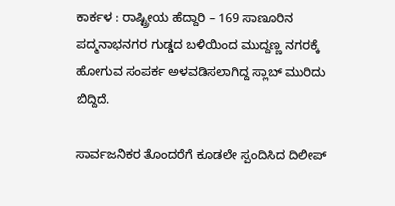ಕಾರ್ಕಳ : ರಾಷ್ಟ್ರೀಯ ಹೆದ್ದಾರಿ – 169 ಸಾಣೂರಿನ ಪದ್ಮನಾಭನಗರ ಗುಡ್ಡದ ಬಳಿಯಿಂದ ಮುದ್ದಣ್ಣ ನಗರಕ್ಕೆ ಹೋಗುವ ಸಂಪರ್ಕ ಅಳವಡಿಸಲಾಗಿದ್ದ ಸ್ಲಾಬ್ ಮುರಿದು ಬಿದ್ದಿದೆ.

ಸಾರ್ವಜನಿಕರ ತೊಂದರೆಗೆ ಕೂಡಲೇ ಸ್ಪಂದಿಸಿದ ದಿಲೀಪ್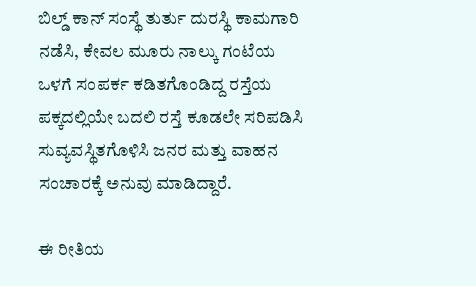ಬಿಲ್ಡ್ ಕಾನ್ ಸಂಸ್ಥೆ ತುರ್ತು ದುರಸ್ಥಿ ಕಾಮಗಾರಿ ನಡೆಸಿ, ಕೇವಲ ಮೂರು ನಾಲ್ಕು ಗಂಟೆಯ ಒಳಗೆ ಸಂಪರ್ಕ ಕಡಿತಗೊಂಡಿದ್ದ ರಸ್ತೆಯ ಪಕ್ಕದಲ್ಲಿಯೇ ಬದಲಿ ರಸ್ತೆ ಕೂಡಲೇ ಸರಿಪಡಿಸಿ ಸುವ್ಯವಸ್ಥಿತಗೊಳಿಸಿ ಜನರ ಮತ್ತು ವಾಹನ ಸಂಚಾರಕ್ಕೆ ಅನುವು ಮಾಡಿದ್ದಾರೆ.

ಈ ರೀತಿಯ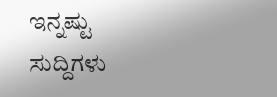ಇನ್ನಷ್ಟು ಸುದ್ದಿಗಳು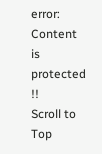error: Content is protected !!
Scroll to Top